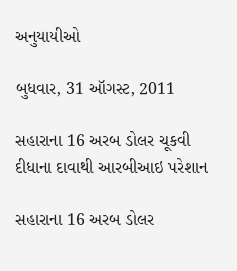અનુયાયીઓ

બુધવાર, 31 ઑગસ્ટ, 2011

સહારાના 16 અરબ ડોલર ચૂકવી દીધાના દાવાથી આરબીઆઇ પરેશાન

સહારાના 16 અરબ ડોલર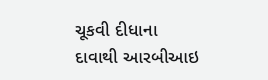ચૂકવી દીધાના દાવાથી આરબીઆઇ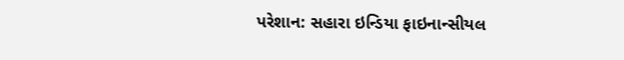પરેશાન: સહારા ઇન્ડિયા ફાઇનાન્સીયલ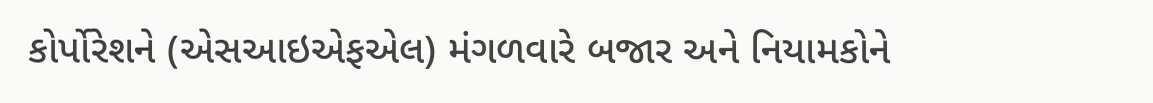કોર્પોરેશને (એસઆઇએફએલ) મંગળવારે બજાર અને નિયામકોને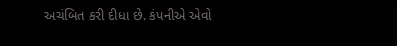અચંબિત કરી દીધા છે. કંપનીએ એવો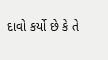દાવો કર્યો છે કે તે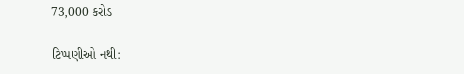73,000 કરોડ

ટિપ્પણીઓ નથી: